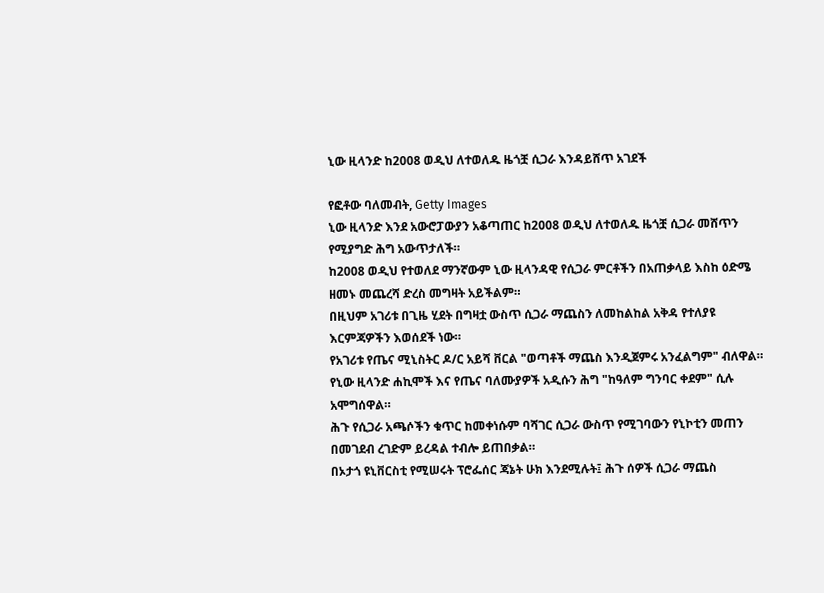ኒው ዚላንድ ከ2008 ወዲህ ለተወለዱ ዜጎቿ ሲጋራ እንዳይሸጥ አገደች

የፎቶው ባለመብት, Getty Images
ኒው ዚላንድ እንደ አውሮፓውያን አቆጣጠር ከ2008 ወዲህ ለተወለዱ ዜጎቿ ሲጋራ መሸጥን የሚያግድ ሕግ አውጥታለች።
ከ2008 ወዲህ የተወለደ ማንኛውም ኒው ዚላንዳዊ የሲጋራ ምርቶችን በአጠቃላይ እስከ ዕድሜ ዘመኑ መጨረሻ ድረስ መግዛት አይችልም።
በዚህም አገሪቱ በጊዜ ሂደት በግዛቷ ውስጥ ሲጋራ ማጨስን ለመከልከል አቅዳ የተለያዩ እርምጃዎችን እወሰደች ነው።
የአገሪቱ የጤና ሚኒስትር ዶ/ር አይሻ ቨርል "ወጣቶች ማጨስ እንዲጀምሩ አንፈልግም" ብለዋል።
የኒው ዚላንድ ሐኪሞች እና የጤና ባለሙያዎች አዲሱን ሕግ "ከዓለም ግንባር ቀደም" ሲሉ አሞግሰዋል።
ሕጉ የሲጋራ አጫሶችን ቁጥር ከመቀነሱም ባሻገር ሲጋራ ውስጥ የሚገባውን የኒኮቲን መጠን በመገደብ ረገድም ይረዳል ተብሎ ይጠበቃል።
በኦታጎ ዩኒቨርስቲ የሚሠሩት ፕሮፌሰር ጃኔት ሁክ እንደሚሉት፤ ሕጉ ሰዎች ሲጋራ ማጨስ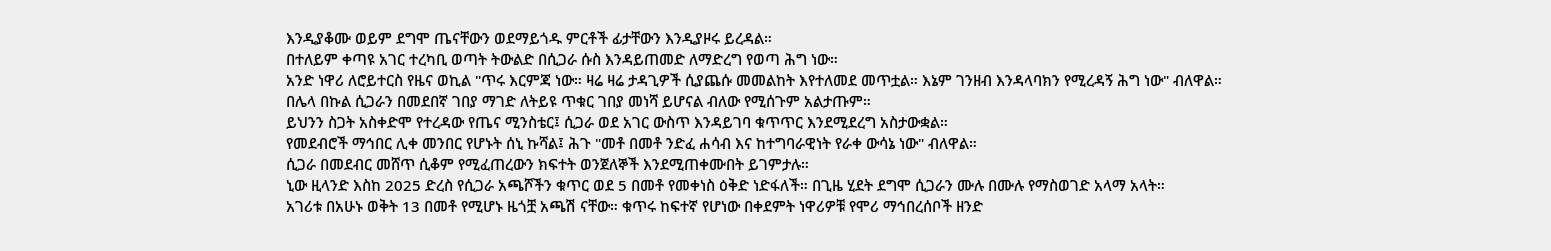እንዲያቆሙ ወይም ደግሞ ጤናቸውን ወደማይጎዱ ምርቶች ፊታቸውን እንዲያዞሩ ይረዳል።
በተለይም ቀጣዩ አገር ተረካቢ ወጣት ትውልድ በሲጋራ ሱስ እንዳይጠመድ ለማድረግ የወጣ ሕግ ነው።
አንድ ነዋሪ ለሮይተርስ የዜና ወኪል "ጥሩ እርምጃ ነው። ዛሬ ዛሬ ታዳጊዎች ሲያጨሱ መመልከት እየተለመደ መጥቷል። እኔም ገንዘብ እንዳላባክን የሚረዳኝ ሕግ ነው" ብለዋል።
በሌላ በኩል ሲጋራን በመደበኛ ገበያ ማገድ ለትይዩ ጥቁር ገበያ መነሻ ይሆናል ብለው የሚሰጉም አልታጡም።
ይህንን ስጋት አስቀድሞ የተረዳው የጤና ሚንስቴር፤ ሲጋራ ወደ አገር ውስጥ እንዳይገባ ቁጥጥር እንደሚደረግ አስታውቋል።
የመደብሮች ማኅበር ሊቀ መንበር የሆኑት ሰኒ ኩሻል፤ ሕጉ "መቶ በመቶ ንድፈ ሐሳብ እና ከተግባራዊነት የራቀ ውሳኔ ነው" ብለዋል።
ሲጋራ በመደብር መሸጥ ሲቆም የሚፈጠረውን ክፍተት ወንጀለኞች እንደሚጠቀሙበት ይገምታሉ።
ኒው ዚላንድ እስከ 2025 ድረስ የሲጋራ አጫሾችን ቁጥር ወደ 5 በመቶ የመቀነስ ዕቅድ ነድፋለች። በጊዜ ሂደት ደግሞ ሲጋራን ሙሉ በሙሉ የማስወገድ አላማ አላት።
አገሪቱ በአሁኑ ወቅት 13 በመቶ የሚሆኑ ዜጎቿ አጫሽ ናቸው። ቁጥሩ ከፍተኛ የሆነው በቀደምት ነዋሪዎቹ የሞሪ ማኅበረሰቦች ዘንድ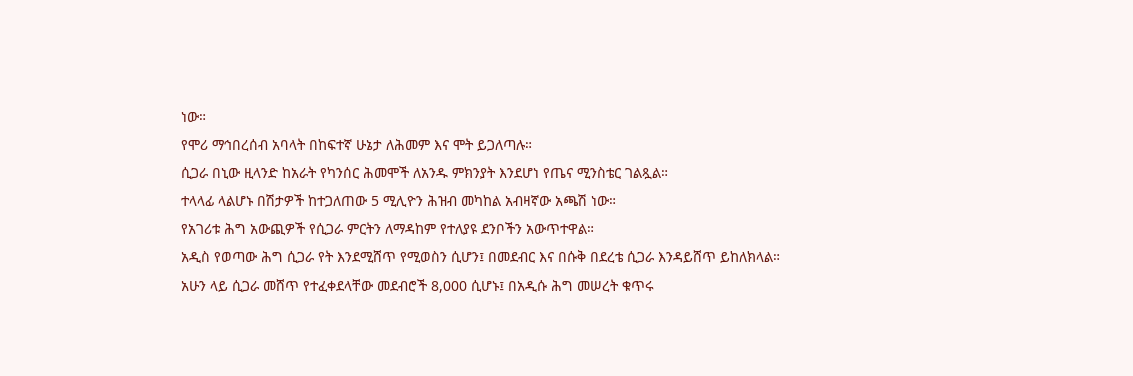ነው።
የሞሪ ማኅበረሰብ አባላት በከፍተኛ ሁኔታ ለሕመም እና ሞት ይጋለጣሉ።
ሲጋራ በኒው ዚላንድ ከአራት የካንሰር ሕመሞች ለአንዱ ምክንያት እንደሆነ የጤና ሚንስቴር ገልጿል።
ተላላፊ ላልሆኑ በሽታዎች ከተጋለጠው 5 ሚሊዮን ሕዝብ መካከል አብዛኛው አጫሽ ነው።
የአገሪቱ ሕግ አውጪዎች የሲጋራ ምርትን ለማዳከም የተለያዩ ደንቦችን አውጥተዋል።
አዲስ የወጣው ሕግ ሲጋራ የት እንደሚሸጥ የሚወስን ሲሆን፤ በመደብር እና በሱቅ በደረቴ ሲጋራ እንዳይሸጥ ይከለክላል።
አሁን ላይ ሲጋራ መሸጥ የተፈቀደላቸው መደብሮች 8,000 ሲሆኑ፤ በአዲሱ ሕግ መሠረት ቁጥሩ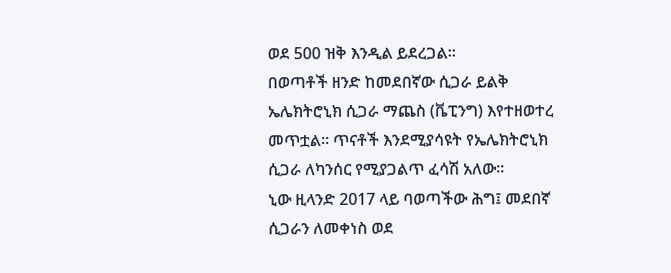ወደ 500 ዝቅ እንዲል ይደረጋል።
በወጣቶች ዘንድ ከመደበኛው ሲጋራ ይልቅ ኤሌክትሮኒክ ሲጋራ ማጨስ (ቬፒንግ) እየተዘወተረ መጥቷል። ጥናቶች እንደሚያሳዩት የኤሌክትሮኒክ ሲጋራ ለካንሰር የሚያጋልጥ ፈሳሽ አለው።
ኒው ዚላንድ 2017 ላይ ባወጣችው ሕግ፤ መደበኛ ሲጋራን ለመቀነስ ወደ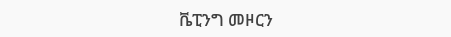ቬፒንግ መዞርን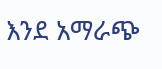እንደ አማራጭ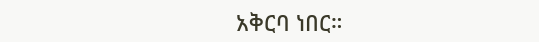አቅርባ ነበር።